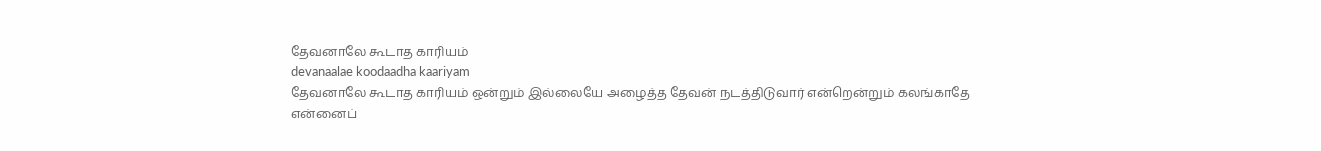தேவனாலே கூடாத காரியம்
devanaalae koodaadha kaariyam
தேவனாலே கூடாத காரியம் ஒன்றும் இல்லையே அழைத்த தேவன் நடத்திடுவார் என்றென்றும் கலங்காதே
என்னைப்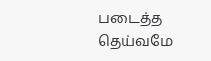படைத்த தெய்வமே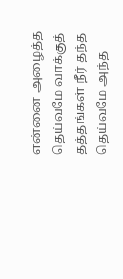என்னை அழைத்த தெய்வமே வாக்குத் தத்தங்கள் நீர் தந்த தெய்வமே அந்த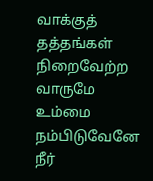வாக்குத் தத்தங்கள் நிறைவேற்ற வாருமே
உம்மை நம்பிடுவேனே நீர்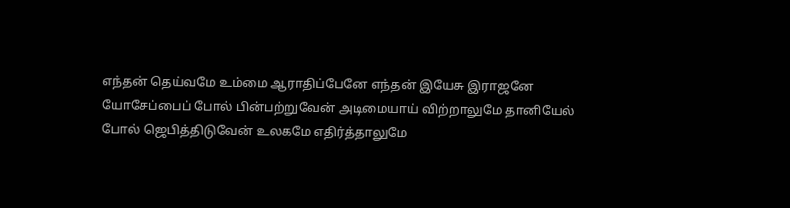எந்தன் தெய்வமே உம்மை ஆராதிப்பேனே எந்தன் இயேசு இராஜனே
யோசேப்பைப் போல் பின்பற்றுவேன் அடிமையாய் விற்றாலுமே தானியேல் போல் ஜெபித்திடுவேன் உலகமே எதிர்த்தாலுமே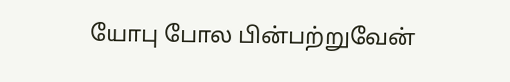யோபு போல பின்பற்றுவேன்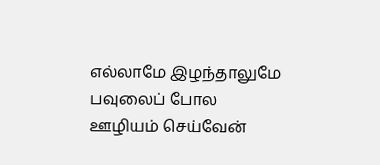எல்லாமே இழந்தாலுமே பவுலைப் போல ஊழியம் செய்வேன்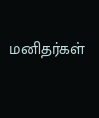மனிதர்கள்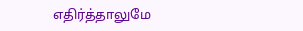எதிர்த்தாலுமே